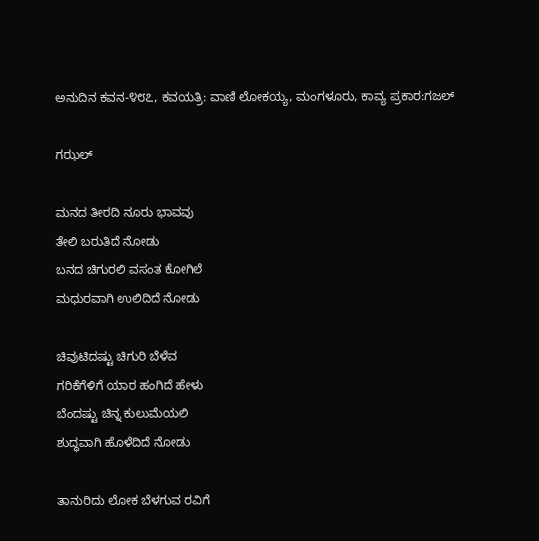ಅನುದಿನ ಕವನ-೪೮೭, ಕವಯತ್ರಿ: ವಾಣಿ ಲೋಕಯ್ಯ, ಮಂಗಳೂರು, ಕಾವ್ಯ ಪ್ರಕಾರ:ಗಜಲ್

ಗಝಲ್

ಮನದ ತೀರದಿ ನೂರು ಭಾವವು
ತೇಲಿ ಬರುತಿದೆ ನೋಡು
ಬನದ ಚಿಗುರಲಿ ವಸಂತ ಕೋಗಿಲೆ
ಮಧುರವಾಗಿ ಉಲಿದಿದೆ ನೋಡು

ಚಿವುಟಿದಷ್ಟು ಚಿಗುರಿ ಬೆಳೆವ
ಗರಿಕೆಗೆಳಿಗೆ ಯಾರ ಹಂಗಿದೆ ಹೇಳು
ಬೆಂದಷ್ಟು ಚಿನ್ನ ಕುಲುಮೆಯಲಿ
ಶುದ್ಧವಾಗಿ ಹೊಳೆದಿದೆ ನೋಡು

ತಾನುರಿದು ಲೋಕ ಬೆಳಗುವ ರವಿಗೆ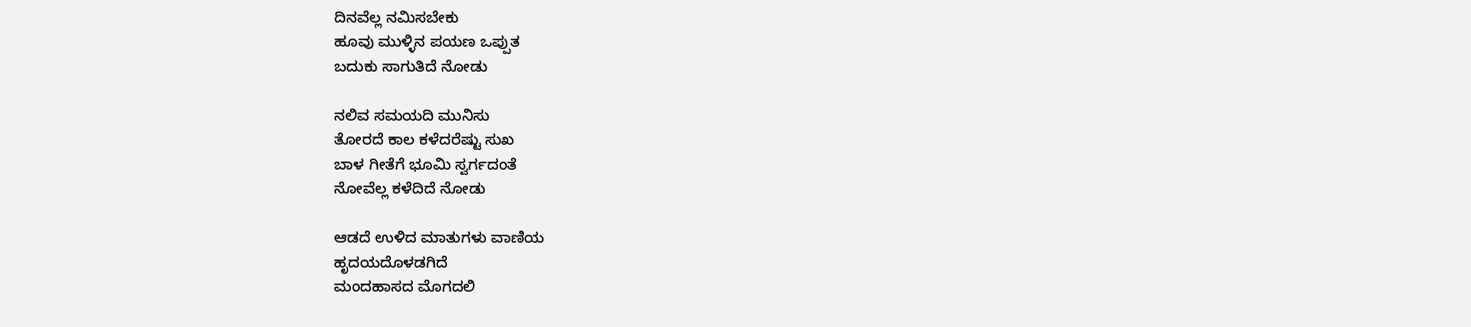ದಿನವೆಲ್ಲ ನಮಿಸಬೇಕು
ಹೂವು ಮುಳ್ಳಿನ ಪಯಣ ಒಪ್ಪುತ
ಬದುಕು ಸಾಗುತಿದೆ ನೋಡು

ನಲಿವ ಸಮಯದಿ ಮುನಿಸು
ತೋರದೆ ಕಾಲ ಕಳೆದರೆಷ್ಟು ಸುಖ
ಬಾಳ ಗೀತೆಗೆ ಭೂಮಿ ಸ್ವರ್ಗದಂತೆ
ನೋವೆಲ್ಲ ಕಳೆದಿದೆ ನೋಡು

ಆಡದೆ ಉಳಿದ ಮಾತುಗಳು ವಾಣಿಯ
ಹೃದಯದೊಳಡಗಿದೆ
ಮಂದಹಾಸದ ಮೊಗದಲಿ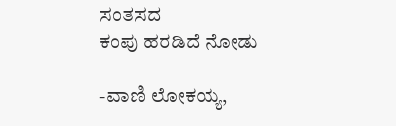ಸಂತಸದ
ಕಂಪು ಹರಡಿದೆ ನೋಡು

-ವಾಣಿ ಲೋಕಯ್ಯ,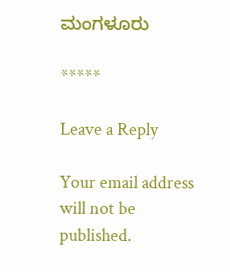ಮಂಗಳೂರು

*****

Leave a Reply

Your email address will not be published.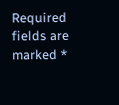Required fields are marked *